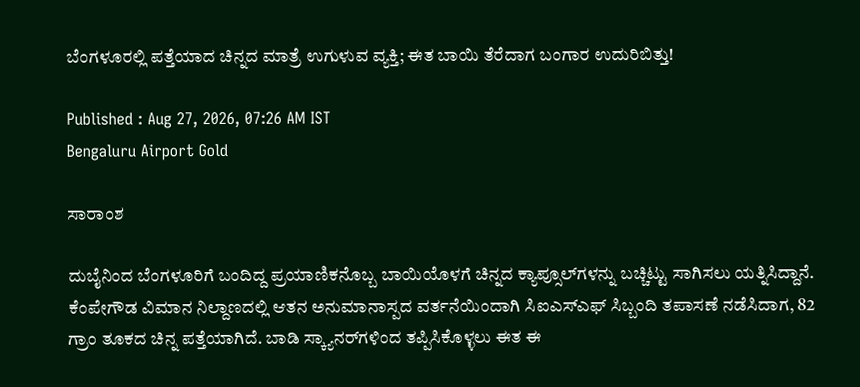ಬೆಂಗಳೂರಲ್ಲಿ ಪತ್ತೆಯಾದ ಚಿನ್ನದ ಮಾತ್ರೆ ಉಗುಳುವ ವ್ಯಕ್ತಿ; ಈತ ಬಾಯಿ ತೆರೆದಾಗ ಬಂಗಾರ ಉದುರಿಬಿತ್ತು!

Published : Aug 27, 2026, 07:26 AM IST
Bengaluru Airport Gold

ಸಾರಾಂಶ

ದುಬೈನಿಂದ ಬೆಂಗಳೂರಿಗೆ ಬಂದಿದ್ದ ಪ್ರಯಾಣಿಕನೊಬ್ಬ ಬಾಯಿಯೊಳಗೆ ಚಿನ್ನದ ಕ್ಯಾಪ್ಸೂಲ್‌ಗಳನ್ನು ಬಚ್ಚಿಟ್ಟು ಸಾಗಿಸಲು ಯತ್ನಿಸಿದ್ದಾನೆ. ಕೆಂಪೇಗೌಡ ವಿಮಾನ ನಿಲ್ದಾಣದಲ್ಲಿ ಆತನ ಅನುಮಾನಾಸ್ಪದ ವರ್ತನೆಯಿಂದಾಗಿ ಸಿಐಎಸ್‌ಎಫ್ ಸಿಬ್ಬಂದಿ ತಪಾಸಣೆ ನಡೆಸಿದಾಗ, 82 ಗ್ರಾಂ ತೂಕದ ಚಿನ್ನ ಪತ್ತೆಯಾಗಿದೆ. ಬಾಡಿ ಸ್ಕ್ಯಾನರ್‌ಗಳಿಂದ ತಪ್ಪಿಸಿಕೊಳ್ಳಲು ಈತ ಈ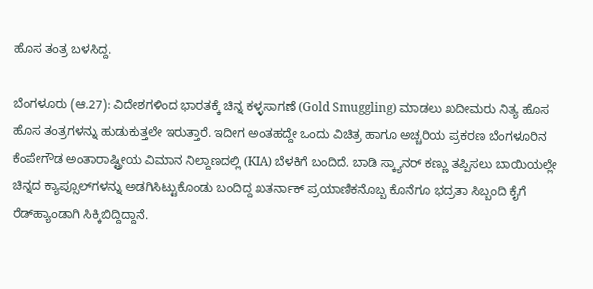ಹೊಸ ತಂತ್ರ ಬಳಸಿದ್ದ.

ಬೆಂಗಳೂರು (ಆ.27): ವಿದೇಶಗಳಿಂದ ಭಾರತಕ್ಕೆ ಚಿನ್ನ ಕಳ್ಳಸಾಗಣೆ (Gold Smuggling) ಮಾಡಲು ಖದೀಮರು ನಿತ್ಯ ಹೊಸ ಹೊಸ ತಂತ್ರಗಳನ್ನು ಹುಡುಕುತ್ತಲೇ ಇರುತ್ತಾರೆ. ಇದೀಗ ಅಂತಹದ್ದೇ ಒಂದು ವಿಚಿತ್ರ ಹಾಗೂ ಅಚ್ಚರಿಯ ಪ್ರಕರಣ ಬೆಂಗಳೂರಿನ ಕೆಂಪೇಗೌಡ ಅಂತಾರಾಷ್ಟ್ರೀಯ ವಿಮಾನ ನಿಲ್ದಾಣದಲ್ಲಿ (KIA) ಬೆಳಕಿಗೆ ಬಂದಿದೆ. ಬಾಡಿ ಸ್ಕ್ಯಾನರ್‌ ಕಣ್ಣು ತಪ್ಪಿಸಲು ಬಾಯಿಯಲ್ಲೇ ಚಿನ್ನದ ಕ್ಯಾಪ್ಸೂಲ್‌ಗಳನ್ನು ಅಡಗಿಸಿಟ್ಟುಕೊಂಡು ಬಂದಿದ್ದ ಖತರ್ನಾಕ್ ಪ್ರಯಾಣಿಕನೊಬ್ಬ ಕೊನೆಗೂ ಭದ್ರತಾ ಸಿಬ್ಬಂದಿ ಕೈಗೆ ರೆಡ್‌ಹ್ಯಾಂಡಾಗಿ ಸಿಕ್ಕಿಬಿದ್ದಿದ್ದಾನೆ.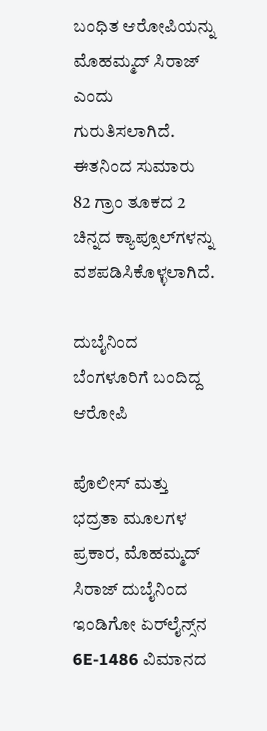ಬಂಧಿತ ಆರೋಪಿಯನ್ನು ಮೊಹಮ್ಮದ್ ಸಿರಾಜ್ ಎಂದು ಗುರುತಿಸಲಾಗಿದೆ. ಈತನಿಂದ ಸುಮಾರು 82 ಗ್ರಾಂ ತೂಕದ 2 ಚಿನ್ನದ ಕ್ಯಾಪ್ಸೂಲ್‌ಗಳನ್ನು ವಶಪಡಿಸಿಕೊಳ್ಳಲಾಗಿದೆ.

ದುಬೈನಿಂದ ಬೆಂಗಳೂರಿಗೆ ಬಂದಿದ್ದ ಆರೋಪಿ

ಪೊಲೀಸ್ ಮತ್ತು ಭದ್ರತಾ ಮೂಲಗಳ ಪ್ರಕಾರ, ಮೊಹಮ್ಮದ್ ಸಿರಾಜ್ ದುಬೈನಿಂದ ಇಂಡಿಗೋ ಏರ್‌ಲೈನ್ಸ್‌ನ 6E-1486 ವಿಮಾನದ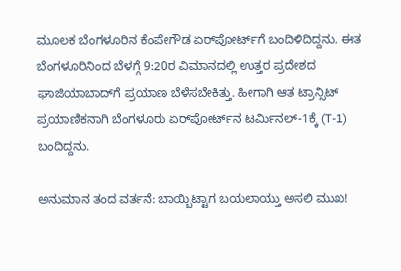ಮೂಲಕ ಬೆಂಗಳೂರಿನ ಕೆಂಪೇಗೌಡ ಏರ್‌ಪೋರ್ಟ್‌ಗೆ ಬಂದಿಳಿದಿದ್ದನು. ಈತ ಬೆಂಗಳೂರಿನಿಂದ ಬೆಳಗ್ಗೆ 9:20ರ ವಿಮಾನದಲ್ಲಿ ಉತ್ತರ ಪ್ರದೇಶದ ಘಾಜಿಯಾಬಾದ್‌ಗೆ ಪ್ರಯಾಣ ಬೆಳೆಸಬೇಕಿತ್ತು. ಹೀಗಾಗಿ ಆತ ಟ್ರಾನ್ಸಿಟ್ ಪ್ರಯಾಣಿಕನಾಗಿ ಬೆಂಗಳೂರು ಏರ್‌ಪೋರ್ಟ್‌ನ ಟರ್ಮಿನಲ್-1ಕ್ಕೆ (T-1) ಬಂದಿದ್ದನು.

ಅನುಮಾನ ತಂದ ವರ್ತನೆ: ಬಾಯ್ಬಿಟ್ಟಾಗ ಬಯಲಾಯ್ತು ಅಸಲಿ ಮುಖ!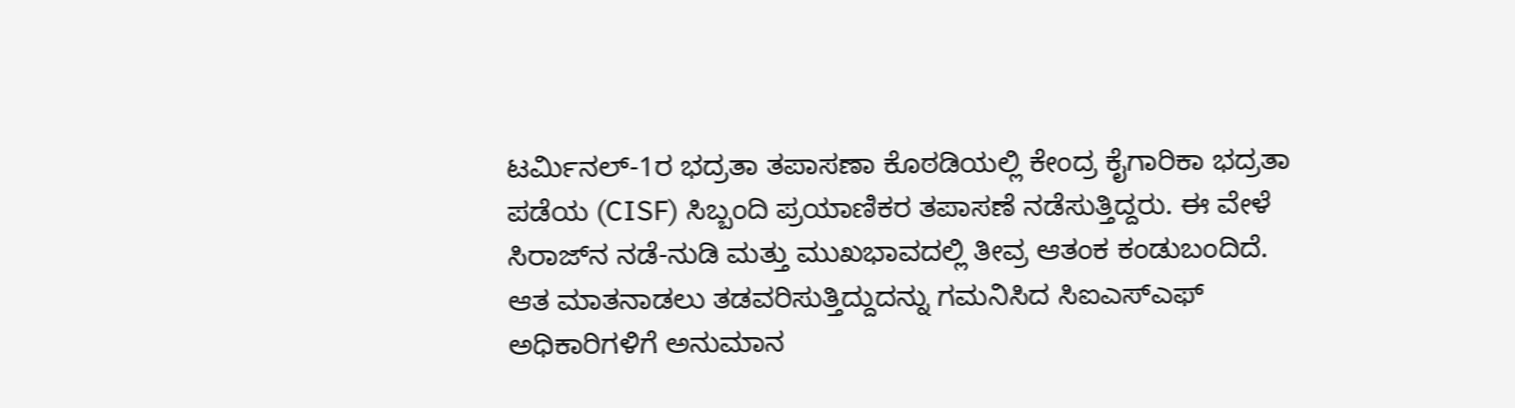ಟರ್ಮಿನಲ್-1ರ ಭದ್ರತಾ ತಪಾಸಣಾ ಕೊಠಡಿಯಲ್ಲಿ ಕೇಂದ್ರ ಕೈಗಾರಿಕಾ ಭದ್ರತಾ ಪಡೆಯ (CISF) ಸಿಬ್ಬಂದಿ ಪ್ರಯಾಣಿಕರ ತಪಾಸಣೆ ನಡೆಸುತ್ತಿದ್ದರು. ಈ ವೇಳೆ ಸಿರಾಜ್‌ನ ನಡೆ-ನುಡಿ ಮತ್ತು ಮುಖಭಾವದಲ್ಲಿ ತೀವ್ರ ಆತಂಕ ಕಂಡುಬಂದಿದೆ. ಆತ ಮಾತನಾಡಲು ತಡವರಿಸುತ್ತಿದ್ದುದನ್ನು ಗಮನಿಸಿದ ಸಿಐಎಸ್‌ಎಫ್ ಅಧಿಕಾರಿಗಳಿಗೆ ಅನುಮಾನ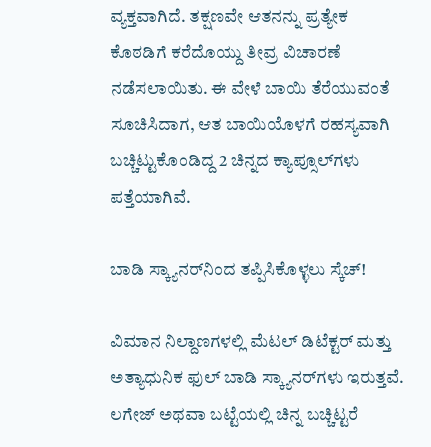ವ್ಯಕ್ತವಾಗಿದೆ. ತಕ್ಷಣವೇ ಆತನನ್ನು ಪ್ರತ್ಯೇಕ ಕೊಠಡಿಗೆ ಕರೆದೊಯ್ದು ತೀವ್ರ ವಿಚಾರಣೆ ನಡೆಸಲಾಯಿತು. ಈ ವೇಳೆ ಬಾಯಿ ತೆರೆಯುವಂತೆ ಸೂಚಿಸಿದಾಗ, ಆತ ಬಾಯಿಯೊಳಗೆ ರಹಸ್ಯವಾಗಿ ಬಚ್ಚಿಟ್ಟುಕೊಂಡಿದ್ದ 2 ಚಿನ್ನದ ಕ್ಯಾಪ್ಸೂಲ್‌ಗಳು ಪತ್ತೆಯಾಗಿವೆ.

ಬಾಡಿ ಸ್ಕ್ಯಾನರ್‌ನಿಂದ ತಪ್ಪಿಸಿಕೊಳ್ಳಲು ಸ್ಕೆಚ್!

ವಿಮಾನ ನಿಲ್ದಾಣಗಳಲ್ಲಿ ಮೆಟಲ್ ಡಿಟೆಕ್ಟರ್ ಮತ್ತು ಅತ್ಯಾಧುನಿಕ ಫುಲ್ ಬಾಡಿ ಸ್ಕ್ಯಾನರ್‌ಗಳು ಇರುತ್ತವೆ. ಲಗೇಜ್ ಅಥವಾ ಬಟ್ಟೆಯಲ್ಲಿ ಚಿನ್ನ ಬಚ್ಚಿಟ್ಟರೆ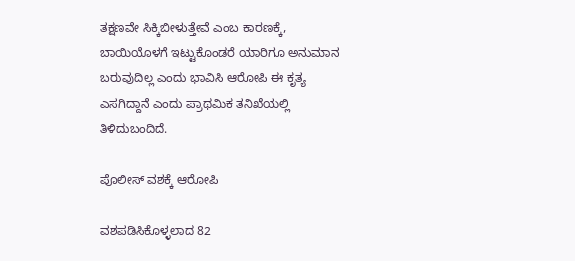ತಕ್ಷಣವೇ ಸಿಕ್ಕಿಬೀಳುತ್ತೇವೆ ಎಂಬ ಕಾರಣಕ್ಕೆ, ಬಾಯಿಯೊಳಗೆ ಇಟ್ಟುಕೊಂಡರೆ ಯಾರಿಗೂ ಅನುಮಾನ ಬರುವುದಿಲ್ಲ ಎಂದು ಭಾವಿಸಿ ಆರೋಪಿ ಈ ಕೃತ್ಯ ಎಸಗಿದ್ದಾನೆ ಎಂದು ಪ್ರಾಥಮಿಕ ತನಿಖೆಯಲ್ಲಿ ತಿಳಿದುಬಂದಿದೆ.

ಪೊಲೀಸ್ ವಶಕ್ಕೆ ಆರೋಪಿ

ವಶಪಡಿಸಿಕೊಳ್ಳಲಾದ 82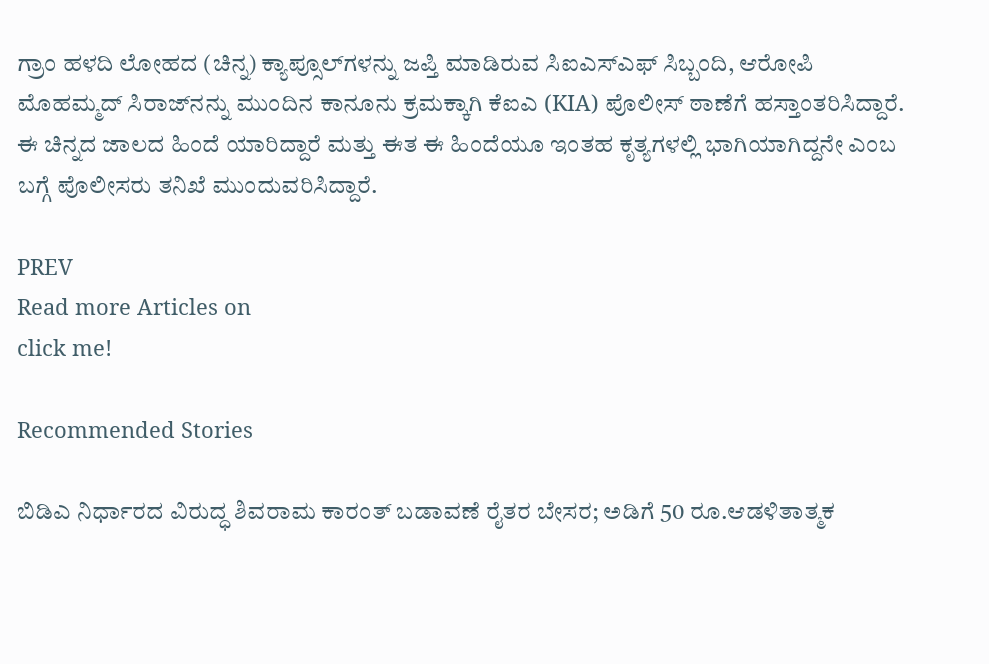ಗ್ರಾಂ ಹಳದಿ ಲೋಹದ (ಚಿನ್ನ) ಕ್ಯಾಪ್ಸೂಲ್‌ಗಳನ್ನು ಜಪ್ತಿ ಮಾಡಿರುವ ಸಿಐಎಸ್‌ಎಫ್ ಸಿಬ್ಬಂದಿ, ಆರೋಪಿ ಮೊಹಮ್ಮದ್ ಸಿರಾಜ್‌ನನ್ನು ಮುಂದಿನ ಕಾನೂನು ಕ್ರಮಕ್ಕಾಗಿ ಕೆಐಎ (KIA) ಪೊಲೀಸ್ ಠಾಣೆಗೆ ಹಸ್ತಾಂತರಿಸಿದ್ದಾರೆ. ಈ ಚಿನ್ನದ ಜಾಲದ ಹಿಂದೆ ಯಾರಿದ್ದಾರೆ ಮತ್ತು ಈತ ಈ ಹಿಂದೆಯೂ ಇಂತಹ ಕೃತ್ಯಗಳಲ್ಲಿ ಭಾಗಿಯಾಗಿದ್ದನೇ ಎಂಬ ಬಗ್ಗೆ ಪೊಲೀಸರು ತನಿಖೆ ಮುಂದುವರಿಸಿದ್ದಾರೆ.

PREV
Read more Articles on
click me!

Recommended Stories

ಬಿಡಿಎ ನಿರ್ಧಾರದ ವಿರುದ್ಧ ಶಿವರಾಮ ಕಾರಂತ್ ಬಡಾವಣೆ ರೈತರ ಬೇಸರ; ಅಡಿಗೆ 50 ರೂ.ಆಡಳಿತಾತ್ಮಕ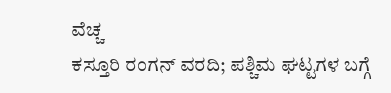ವೆಚ್ಚ
ಕಸ್ತೂರಿ ರಂಗನ್ ವರದಿ; ಪಶ್ಚಿಮ ಘಟ್ಟಗಳ ಬಗ್ಗೆ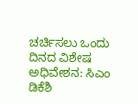ಚರ್ಚಿಸಲು ಒಂದು ದಿನದ ವಿಶೇಷ ಅಧಿವೇಶನ: ಸಿಎಂ ಡಿಕೆಶಿ